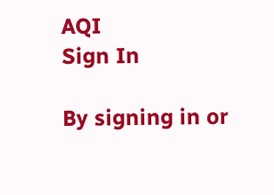AQI
Sign In

By signing in or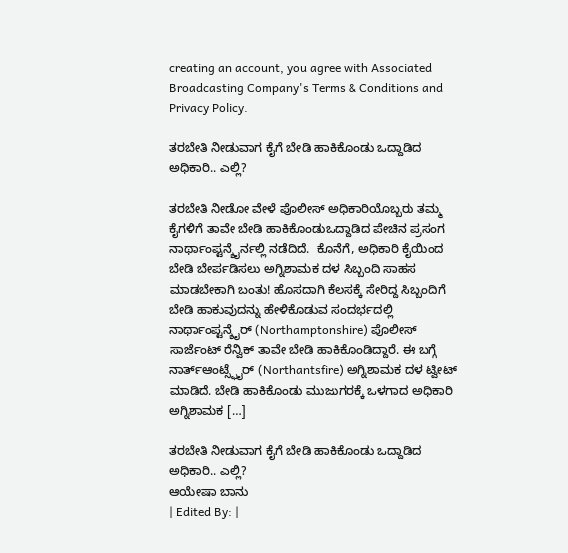creating an account, you agree with Associated Broadcasting Company's Terms & Conditions and Privacy Policy.

ತರಬೇತಿ ನೀಡುವಾಗ ಕೈಗೆ ಬೇಡಿ ಹಾಕಿಕೊಂಡು ಒದ್ದಾಡಿದ ಅಧಿಕಾರಿ.. ಎಲ್ಲಿ?

ತರಬೇತಿ ನೀಡೋ ವೇಳೆ ಪೊಲೀಸ್ ಅಧಿಕಾರಿಯೊಬ್ಬರು ತಮ್ಮ ಕೈಗಳಿಗೆ ತಾವೇ ಬೇಡಿ ಹಾಕಿಕೊಂಡುಒದ್ದಾಡಿದ ಪೇಚಿನ ಪ್ರಸಂಗ ನಾರ್ಥಾಂಪ್ಟನ್ಶೈರ್ನಲ್ಲಿ ನಡೆದಿದೆ.  ಕೊನೆಗೆ, ಅಧಿಕಾರಿ ಕೈಯಿಂದ ಬೇಡಿ ಬೇರ್ಪಡಿಸಲು ಅಗ್ನಿಶಾಮಕ ದಳ ಸಿಬ್ಬಂದಿ ಸಾಹಸ ಮಾಡಬೇಕಾಗಿ ಬಂತು! ಹೊಸದಾಗಿ ಕೆಲಸಕ್ಕೆ ಸೇರಿದ್ದ ಸಿಬ್ಬಂದಿಗೆ ಬೇಡಿ ಹಾಕುವುದನ್ನು ಹೇಳಿಕೊಡುವ ಸಂದರ್ಭದಲ್ಲಿ ನಾರ್ಥಾಂಪ್ಟನ್ಶೈರ್ (Northamptonshire) ಪೊಲೀಸ್ ಸಾರ್ಜೆಂಟ್ ರೆನ್ವಿಕ್ ತಾವೇ ಬೇಡಿ ಹಾಕಿಕೊಂಡಿದ್ದಾರೆ. ಈ ಬಗ್ಗೆ ನಾರ್ತ್ಆಂಟ್ಸ್ಫೈರ್ (Northantsfire) ಅಗ್ನಿಶಾಮಕ ದಳ ಟ್ವೀಟ್ ಮಾಡಿದೆ. ಬೇಡಿ ಹಾಕಿಕೊಂಡು ಮುಜುಗರಕ್ಕೆ ಒಳಗಾದ ಅಧಿಕಾರಿ ಅಗ್ನಿಶಾಮಕ […]

ತರಬೇತಿ ನೀಡುವಾಗ ಕೈಗೆ ಬೇಡಿ ಹಾಕಿಕೊಂಡು ಒದ್ದಾಡಿದ ಅಧಿಕಾರಿ.. ಎಲ್ಲಿ?
ಆಯೇಷಾ ಬಾನು
| Edited By: |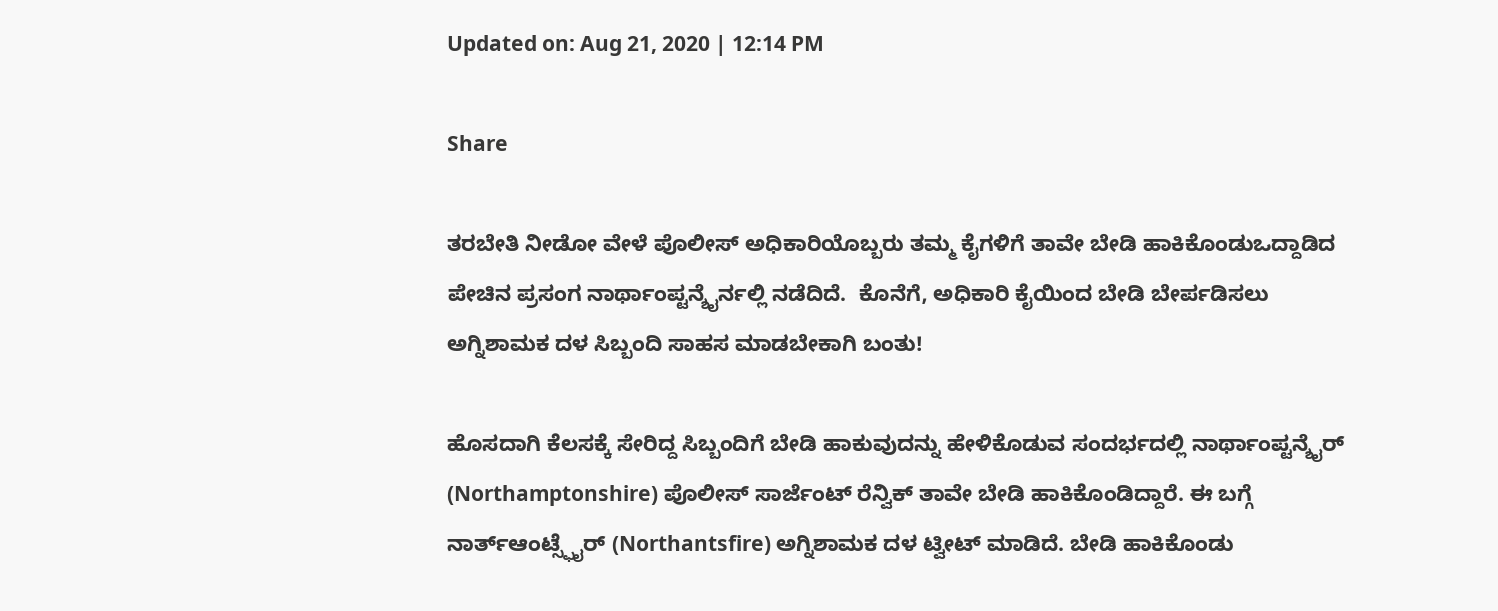Updated on: Aug 21, 2020 | 12:14 PM

Share

ತರಬೇತಿ ನೀಡೋ ವೇಳೆ ಪೊಲೀಸ್ ಅಧಿಕಾರಿಯೊಬ್ಬರು ತಮ್ಮ ಕೈಗಳಿಗೆ ತಾವೇ ಬೇಡಿ ಹಾಕಿಕೊಂಡುಒದ್ದಾಡಿದ ಪೇಚಿನ ಪ್ರಸಂಗ ನಾರ್ಥಾಂಪ್ಟನ್ಶೈರ್ನಲ್ಲಿ ನಡೆದಿದೆ.  ಕೊನೆಗೆ, ಅಧಿಕಾರಿ ಕೈಯಿಂದ ಬೇಡಿ ಬೇರ್ಪಡಿಸಲು ಅಗ್ನಿಶಾಮಕ ದಳ ಸಿಬ್ಬಂದಿ ಸಾಹಸ ಮಾಡಬೇಕಾಗಿ ಬಂತು!

ಹೊಸದಾಗಿ ಕೆಲಸಕ್ಕೆ ಸೇರಿದ್ದ ಸಿಬ್ಬಂದಿಗೆ ಬೇಡಿ ಹಾಕುವುದನ್ನು ಹೇಳಿಕೊಡುವ ಸಂದರ್ಭದಲ್ಲಿ ನಾರ್ಥಾಂಪ್ಟನ್ಶೈರ್ (Northamptonshire) ಪೊಲೀಸ್ ಸಾರ್ಜೆಂಟ್ ರೆನ್ವಿಕ್ ತಾವೇ ಬೇಡಿ ಹಾಕಿಕೊಂಡಿದ್ದಾರೆ. ಈ ಬಗ್ಗೆ ನಾರ್ತ್ಆಂಟ್ಸ್ಫೈರ್ (Northantsfire) ಅಗ್ನಿಶಾಮಕ ದಳ ಟ್ವೀಟ್ ಮಾಡಿದೆ. ಬೇಡಿ ಹಾಕಿಕೊಂಡು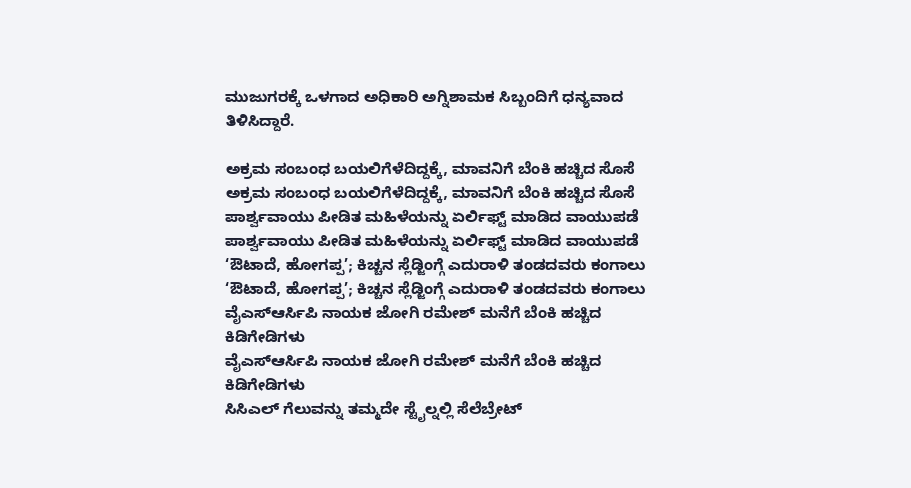ಮುಜುಗರಕ್ಕೆ ಒಳಗಾದ ಅಧಿಕಾರಿ ಅಗ್ನಿಶಾಮಕ ಸಿಬ್ಬಂದಿಗೆ ಧನ್ಯವಾದ ತಿಳಿಸಿದ್ದಾರೆ.

ಅಕ್ರಮ ಸಂಬಂಧ ಬಯಲಿಗೆಳೆದಿದ್ದಕ್ಕೆ, ಮಾವನಿಗೆ ಬೆಂಕಿ ಹಚ್ಚಿದ ಸೊಸೆ
ಅಕ್ರಮ ಸಂಬಂಧ ಬಯಲಿಗೆಳೆದಿದ್ದಕ್ಕೆ, ಮಾವನಿಗೆ ಬೆಂಕಿ ಹಚ್ಚಿದ ಸೊಸೆ
ಪಾರ್ಶ್ವವಾಯು ಪೀಡಿತ ಮಹಿಳೆಯನ್ನು ಏರ್ಲಿಫ್ಟ್ ಮಾಡಿದ ವಾಯುಪಡೆ
ಪಾರ್ಶ್ವವಾಯು ಪೀಡಿತ ಮಹಿಳೆಯನ್ನು ಏರ್ಲಿಫ್ಟ್ ಮಾಡಿದ ವಾಯುಪಡೆ
‘ಔಟಾದೆ, ಹೋಗಪ್ಪ’; ಕಿಚ್ಚನ ಸ್ಲೆಡ್ಜಿಂಗ್ಗೆ ಎದುರಾಳಿ ತಂಡದವರು ಕಂಗಾಲು
‘ಔಟಾದೆ, ಹೋಗಪ್ಪ’; ಕಿಚ್ಚನ ಸ್ಲೆಡ್ಜಿಂಗ್ಗೆ ಎದುರಾಳಿ ತಂಡದವರು ಕಂಗಾಲು
ವೈಎಸ್ಆರ್ಸಿಪಿ ನಾಯಕ ಜೋಗಿ ರಮೇಶ್ ಮನೆಗೆ ಬೆಂಕಿ ಹಚ್ಚಿದ ಕಿಡಿಗೇಡಿಗಳು
ವೈಎಸ್ಆರ್ಸಿಪಿ ನಾಯಕ ಜೋಗಿ ರಮೇಶ್ ಮನೆಗೆ ಬೆಂಕಿ ಹಚ್ಚಿದ ಕಿಡಿಗೇಡಿಗಳು
ಸಿಸಿಎಲ್ ಗೆಲುವನ್ನು ತಮ್ಮದೇ ಸ್ಟೈಲ್ನಲ್ಲಿ ಸೆಲೆಬ್ರೇಟ್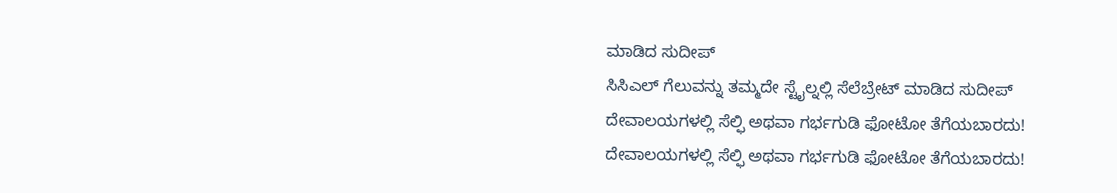ಮಾಡಿದ ಸುದೀಪ್
ಸಿಸಿಎಲ್ ಗೆಲುವನ್ನು ತಮ್ಮದೇ ಸ್ಟೈಲ್ನಲ್ಲಿ ಸೆಲೆಬ್ರೇಟ್ ಮಾಡಿದ ಸುದೀಪ್
ದೇವಾಲಯಗಳಲ್ಲಿ ಸೆಲ್ಫಿ ಅಥವಾ ಗರ್ಭಗುಡಿ ಫೋಟೋ ತೆಗೆಯಬಾರದು!
ದೇವಾಲಯಗಳಲ್ಲಿ ಸೆಲ್ಫಿ ಅಥವಾ ಗರ್ಭಗುಡಿ ಫೋಟೋ ತೆಗೆಯಬಾರದು!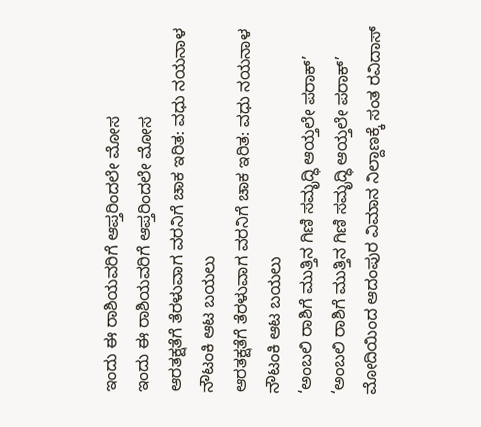ಇಂದು ಈ ರಾಶಿಯವರಿಗೆ ಆಪ್ತರಿಂದಲೇ ಮೋಸ
ಇಂದು ಈ ರಾಶಿಯವರಿಗೆ ಆಪ್ತರಿಂದಲೇ ಮೋಸ
ಆರತಕ್ಷತೆಗೆ ತೆರಳುವಾಗ ವರನಿಗೆ ಚಾಕ ಇರಿತ: ವಧು ನಯನಾಳ ನೌಟಂಕಿ ಆಟ ಬಯಲು
ಆರತಕ್ಷತೆಗೆ ತೆರಳುವಾಗ ವರನಿಗೆ ಚಾಕ ಇರಿತ: ವಧು ನಯನಾಳ ನೌಟಂಕಿ ಆಟ ಬಯಲು
‘ಅಂಬಲಿ ರಾಶಿಗೆ ಮುತ್ತಿನ ಗಿಣಿ ಸಮೃದ್ಧಿ ಆಯ್ತಲೇ ಪರಾಕ್’
‘ಅಂಬಲಿ ರಾಶಿಗೆ ಮುತ್ತಿನ ಗಿಣಿ ಸಮೃದ್ಧಿ ಆಯ್ತಲೇ ಪರಾಕ್’
ಮೋದಿಯಿಂದ ಆದಂಪುರ ವಿಮಾನ ನಿಲ್ದಾಣಕ್ಕೆ ಸಂತ ರವಿದಾಸ್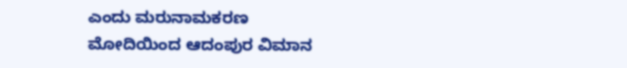ಎಂದು ಮರುನಾಮಕರಣ
ಮೋದಿಯಿಂದ ಆದಂಪುರ ವಿಮಾನ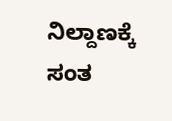ನಿಲ್ದಾಣಕ್ಕೆ ಸಂತ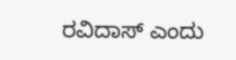ರವಿದಾಸ್ ಎಂದು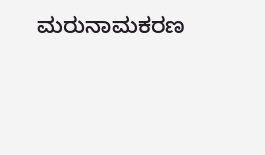ಮರುನಾಮಕರಣ